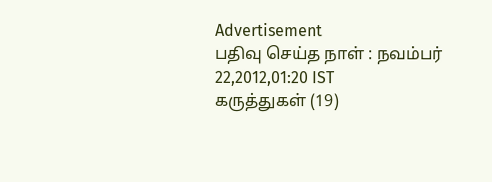Advertisement
பதிவு செய்த நாள் : நவம்பர் 22,2012,01:20 IST
கருத்துகள் (19)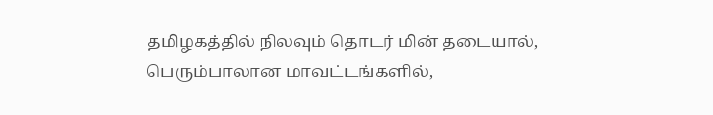தமிழகத்தில் நிலவும் தொடர் மின் தடையால், பெரும்பாலான மாவட்டங்களில்,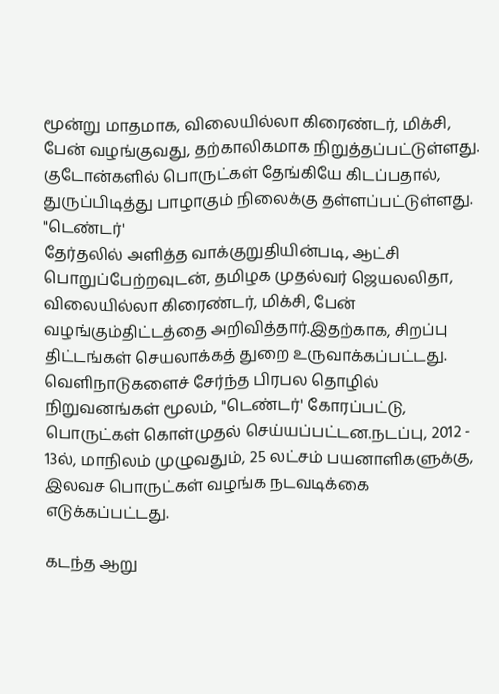மூன்று மாதமாக, விலையில்லா கிரைண்டர், மிக்சி, பேன் வழங்குவது, தற்காலிகமாக நிறுத்தப்பட்டுள்ளது. குடோன்களில் பொருட்கள் தேங்கியே கிடப்பதால், துருப்பிடித்து பாழாகும் நிலைக்கு தள்ளப்பட்டுள்ளது.
"டெண்டர்'
தேர்தலில் அளித்த வாக்குறுதியின்படி, ஆட்சி பொறுப்பேற்றவுடன், தமிழக முதல்வர் ஜெயலலிதா, விலையில்லா கிரைண்டர், மிக்சி, பேன் வழங்கும்திட்டத்தை அறிவித்தார்.இதற்காக, சிறப்பு திட்டங்கள் செயலாக்கத் துறை உருவாக்கப்பட்டது. வெளிநாடுகளைச் சேர்ந்த பிரபல தொழில் நிறுவனங்கள் மூலம், "டெண்டர்' கோரப்பட்டு, பொருட்கள் கொள்முதல் செய்யப்பட்டன.நடப்பு, 2012 - 13ல், மாநிலம் முழுவதும், 25 லட்சம் பயனாளிகளுக்கு, இலவச பொருட்கள் வழங்க நடவடிக்கை எடுக்கப்பட்டது.

கடந்த ஆறு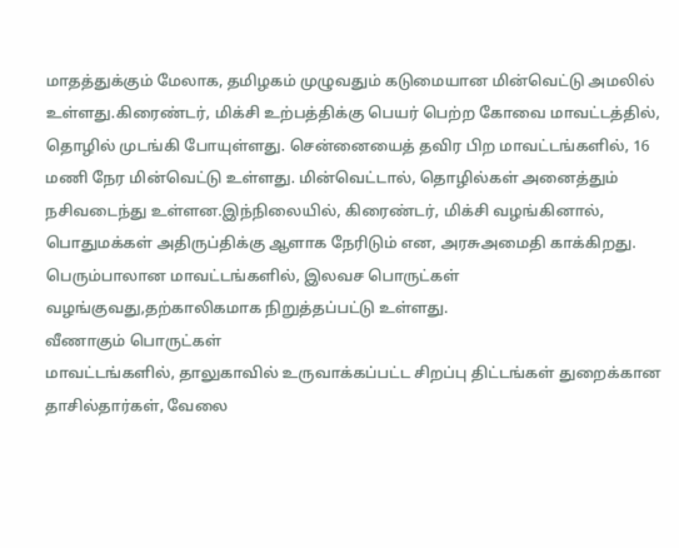மாதத்துக்கும் மேலாக, தமிழகம் முழுவதும் கடுமையான மின்வெட்டு அமலில் உள்ளது.கிரைண்டர், மிக்சி உற்பத்திக்கு பெயர் பெற்ற கோவை மாவட்டத்தில், தொழில் முடங்கி போயுள்ளது. சென்னையைத் தவிர பிற மாவட்டங்களில், 16 மணி நேர மின்வெட்டு உள்ளது. மின்வெட்டால், தொழில்கள் அனைத்தும் நசிவடைந்து உள்ளன.இந்நிலையில், கிரைண்டர், மிக்சி வழங்கினால், பொதுமக்கள் அதிருப்திக்கு ஆளாக நேரிடும் என, அரசுஅமைதி காக்கிறது. பெரும்பாலான மாவட்டங்களில், இலவச பொருட்கள் வழங்குவது,தற்காலிகமாக நிறுத்தப்பட்டு உள்ளது.
வீணாகும் பொருட்கள்
மாவட்டங்களில், தாலுகாவில் உருவாக்கப்பட்ட சிறப்பு திட்டங்கள் துறைக்கான தாசில்தார்கள், வேலை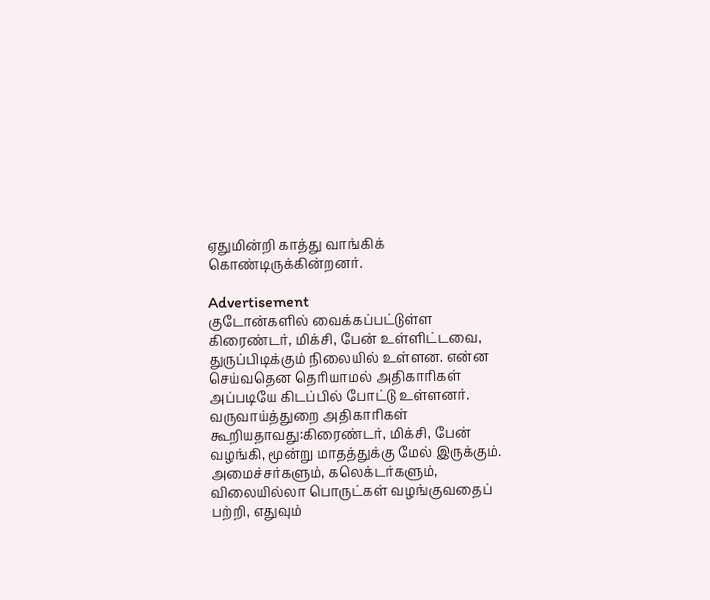ஏதுமின்றி காத்து வாங்கிக் கொண்டிருக்கின்றனர்.

Advertisement
குடோன்களில் வைக்கப்பட்டுள்ள கிரைண்டர், மிக்சி, பேன் உள்ளிட்டவை, துருப்பிடிக்கும் நிலையில் உள்ளன. என்ன செய்வதென தெரியாமல் அதிகாரிகள் அப்படியே கிடப்பில் போட்டு உள்ளனர்.
வருவாய்த்துறை அதிகாரிகள் கூறியதாவது:கிரைண்டர், மிக்சி, பேன் வழங்கி, மூன்று மாதத்துக்கு மேல் இருக்கும். அமைச்சர்களும், கலெக்டர்களும், விலையில்லா பொருட்கள் வழங்குவதைப் பற்றி, எதுவும்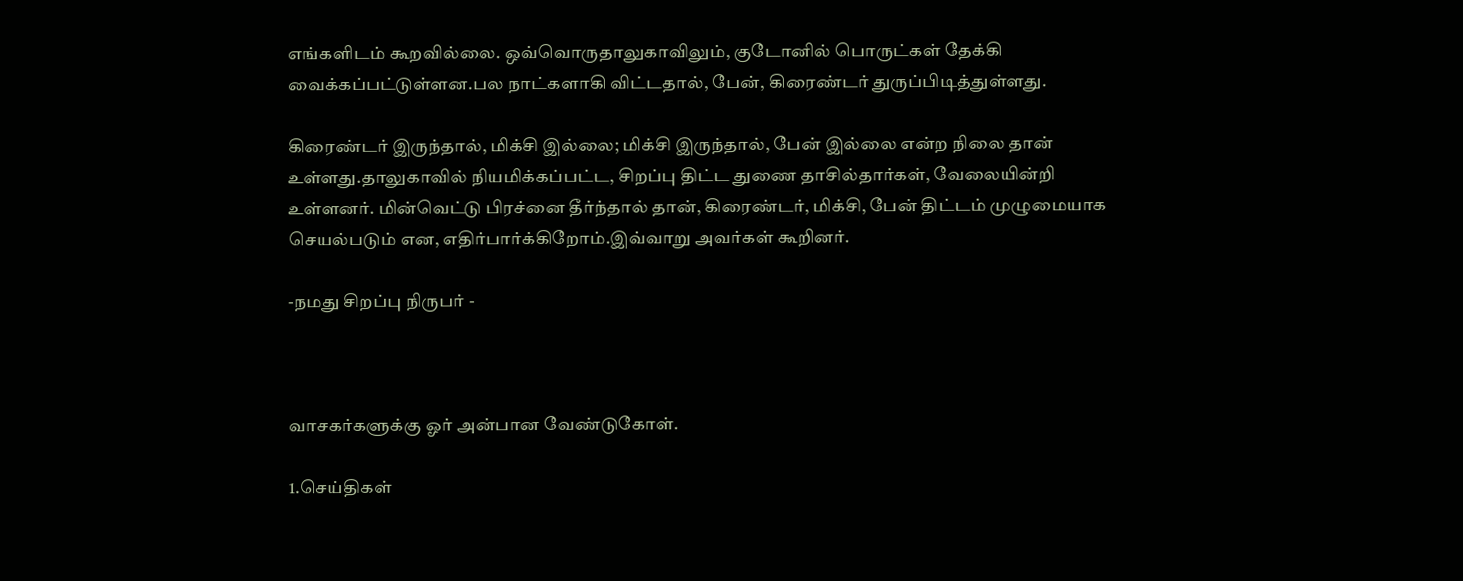எங்களிடம் கூறவில்லை. ஒவ்வொருதாலுகாவிலும், குடோனில் பொருட்கள் தேக்கி வைக்கப்பட்டுள்ளன.பல நாட்களாகி விட்டதால், பேன், கிரைண்டர் துருப்பிடித்துள்ளது.

கிரைண்டர் இருந்தால், மிக்சி இல்லை; மிக்சி இருந்தால், பேன் இல்லை என்ற நிலை தான் உள்ளது.தாலுகாவில் நியமிக்கப்பட்ட, சிறப்பு திட்ட துணை தாசில்தார்கள், வேலையின்றி உள்ளனர். மின்வெட்டு பிரச்னை தீர்ந்தால் தான், கிரைண்டர், மிக்சி, பேன் திட்டம் முழுமையாக செயல்படும் என, எதிர்பார்க்கிறோம்.இவ்வாறு அவர்கள் கூறினர்.

-நமது சிறப்பு நிருபர் -



வாசகர்களுக்கு ஓர் அன்பான வேண்டுகோள்.

1.செய்திகள்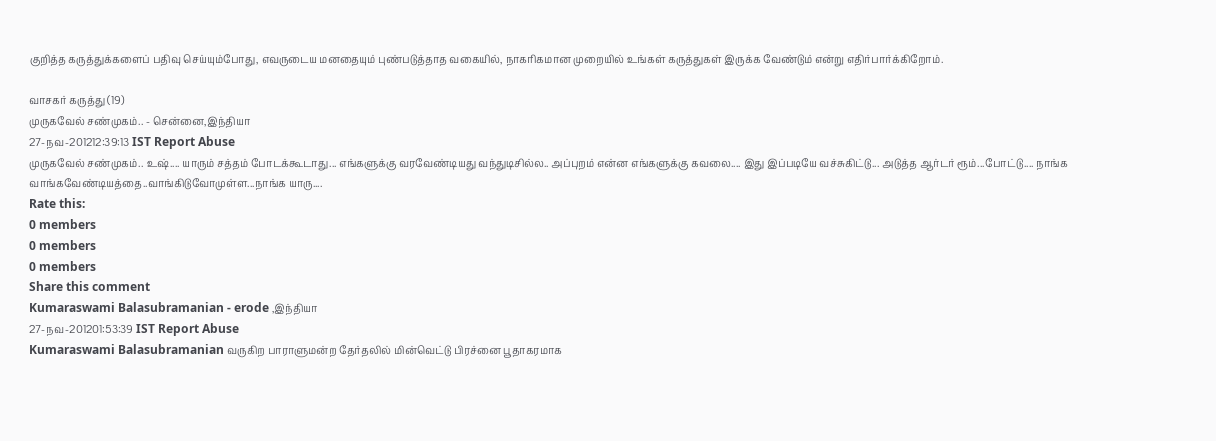குறித்த கருத்துக்களைப் பதிவு செய்யும்போது, எவருடைய மனதையும் புண்படுத்தாத வகையில், நாகரிகமான முறையில் உங்கள் கருத்துகள் இருக்க வேண்டும் என்று எதிர்பார்க்கிறோம்.

வாசகர் கருத்து (19)
முருகவேல் சண்முகம்.. - சென்னை,இந்தியா
27-நவ-201212:39:13 IST Report Abuse
முருகவேல் சண்முகம்.. உஷ்.... யாரும் சத்தம் போடக்கூடாது... எங்களுக்கு வரவேண்டியது வந்துடிசில்ல.. அப்புறம் என்ன எங்களுக்கு கவலை.... இது இப்படியே வச்சுகிட்டு... அடுத்த ஆர்டர் ரூம்...போட்டு.... நாங்க வாங்கவேண்டியத்தை..வாங்கிடுவோமுள்ள...நாங்க யாரு....
Rate this:
0 members
0 members
0 members
Share this comment
Kumaraswami Balasubramanian - erode ,இந்தியா
27-நவ-201201:53:39 IST Report Abuse
Kumaraswami Balasubramanian வருகிற பாராளுமன்ற தேர்தலில் மின்வெட்டு பிரச்னை பூதாகரமாக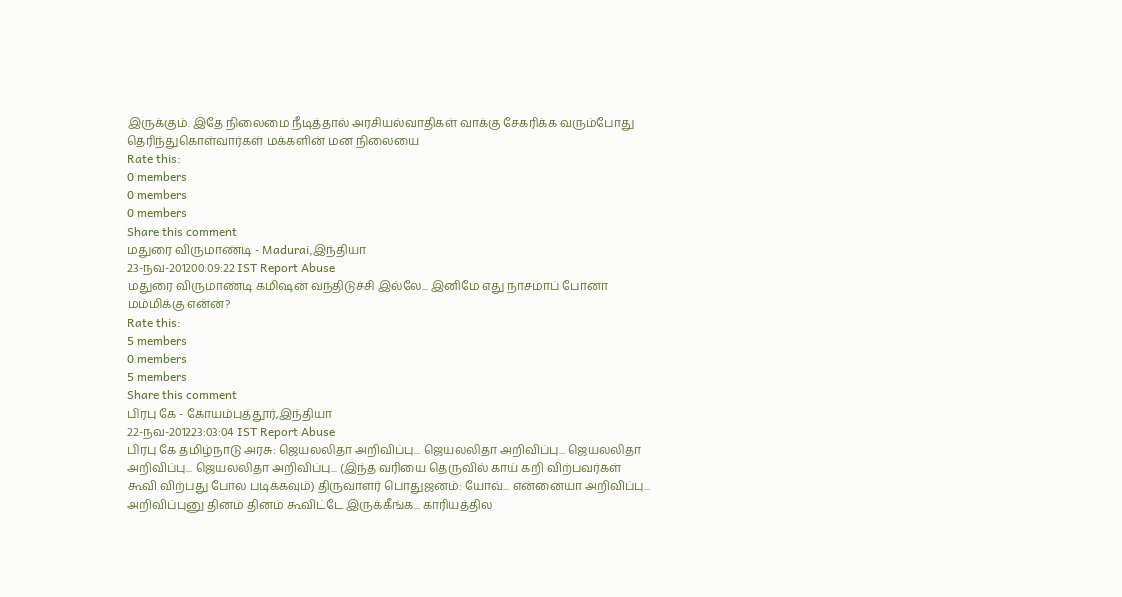இருக்கும். இதே நிலைமை நீடித்தால் அரசியல்வாதிகள் வாக்கு சேகரிக்க வரும்போது தெரிந்துகொள்வார்கள் மக்களின் மன நிலையை
Rate this:
0 members
0 members
0 members
Share this comment
மதுரை விருமாண்டி - Madurai,இந்தியா
23-நவ-201200:09:22 IST Report Abuse
மதுரை விருமாண்டி கமிஷன் வந்திடுச்சி இல்லே... இனிமே எது நாசமாப் போனா மம்மிக்கு என்ன?
Rate this:
5 members
0 members
5 members
Share this comment
பிரபு கே - கோயம்புத்தூர்,இந்தியா
22-நவ-201223:03:04 IST Report Abuse
பிரபு கே தமிழ்நாடு அரசு: ஜெயலலிதா அறிவிப்பு... ஜெயலலிதா அறிவிப்பு... ஜெயலலிதா அறிவிப்பு... ஜெயலலிதா அறிவிப்பு... (இந்த வரியை தெருவில் காய் கறி விற்பவர்கள் கூவி விற்பது போல படிக்கவும்) திருவாளர் பொதுஜனம்: யோவ்... என்னையா அறிவிப்பு... அறிவிப்புனு தினம் தினம் கூவிட்டே இருக்கீங்க... காரியத்தில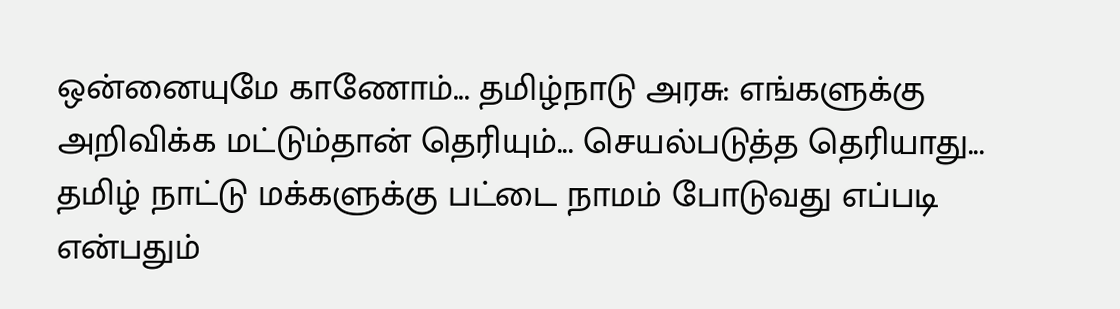ஒன்னையுமே காணோம்... தமிழ்நாடு அரசு: எங்களுக்கு அறிவிக்க மட்டும்தான் தெரியும்... செயல்படுத்த தெரியாது... தமிழ் நாட்டு மக்களுக்கு பட்டை நாமம் போடுவது எப்படி என்பதும்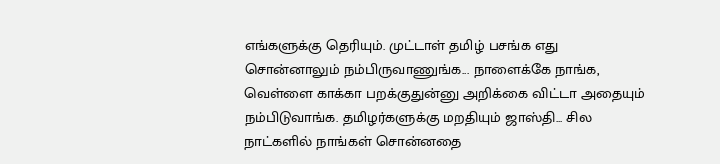எங்களுக்கு தெரியும். முட்டாள் தமிழ் பசங்க எது சொன்னாலும் நம்பிருவாணுங்க... நாளைக்கே நாங்க, வெள்ளை காக்கா பறக்குதுன்னு அறிக்கை விட்டா அதையும் நம்பிடுவாங்க. தமிழர்களுக்கு மறதியும் ஜாஸ்தி... சில நாட்களில் நாங்கள் சொன்னதை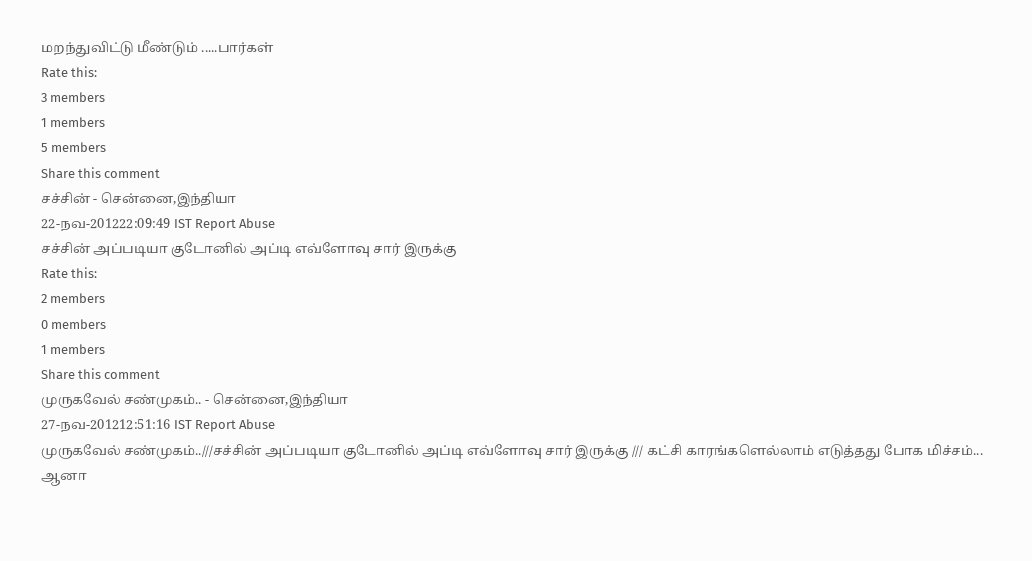மறந்துவிட்டு மீண்டும் .....பார்கள்
Rate this:
3 members
1 members
5 members
Share this comment
சச்சின் - சென்னை,இந்தியா
22-நவ-201222:09:49 IST Report Abuse
சச்சின் அப்படியா குடோனில் அப்டி எவ்ளோவு சார் இருக்கு
Rate this:
2 members
0 members
1 members
Share this comment
முருகவேல் சண்முகம்.. - சென்னை,இந்தியா
27-நவ-201212:51:16 IST Report Abuse
முருகவேல் சண்முகம்..///சச்சின் அப்படியா குடோனில் அப்டி எவ்ளோவு சார் இருக்கு /// கட்சி காரங்களெல்லாம் எடுத்தது போக மிச்சம்... ஆனா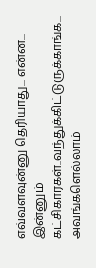எவ்வளவுன்னு தெரியாது... என்ன... இன்னும் கட்சிகாரகள்..வந்துக்கிட்டுருக்காங்க... அவங்களெல்லாம்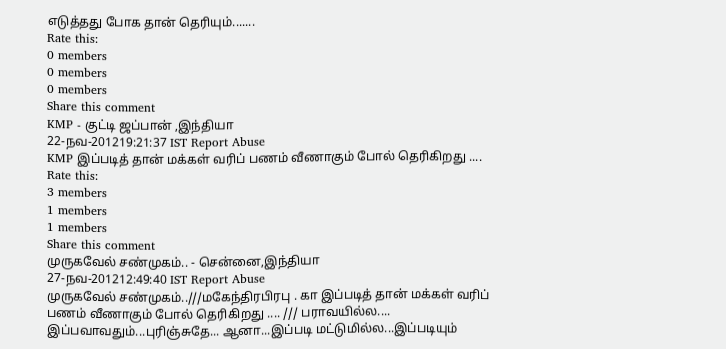எடுத்தது போக தான் தெரியும்.......
Rate this:
0 members
0 members
0 members
Share this comment
KMP - குட்டி ஜப்பான் ,இந்தியா
22-நவ-201219:21:37 IST Report Abuse
KMP இப்படித் தான் மக்கள் வரிப் பணம் வீணாகும் போல் தெரிகிறது ....
Rate this:
3 members
1 members
1 members
Share this comment
முருகவேல் சண்முகம்.. - சென்னை,இந்தியா
27-நவ-201212:49:40 IST Report Abuse
முருகவேல் சண்முகம்..///மகேந்திரபிரபு . கா இப்படித் தான் மக்கள் வரிப் பணம் வீணாகும் போல் தெரிகிறது .... /// பராவயில்ல.... இப்பவாவதும்...புரிஞ்சுதே... ஆனா...இப்படி மட்டுமில்ல...இப்படியும்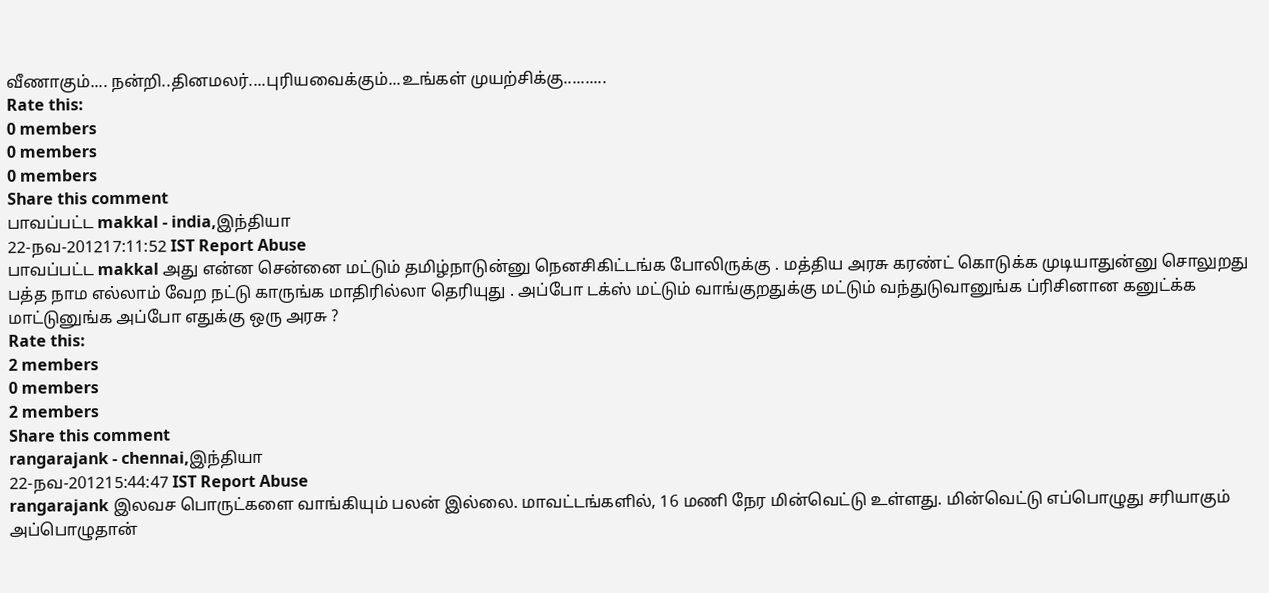வீணாகும்.... நன்றி..தினமலர்....புரியவைக்கும்...உங்கள் முயற்சிக்கு..........
Rate this:
0 members
0 members
0 members
Share this comment
பாவப்பட்ட makkal - india,இந்தியா
22-நவ-201217:11:52 IST Report Abuse
பாவப்பட்ட makkal அது என்ன சென்னை மட்டும் தமிழ்நாடுன்னு நெனசிகிட்டங்க போலிருக்கு . மத்திய அரசு கரண்ட் கொடுக்க முடியாதுன்னு சொலுறது பத்த நாம எல்லாம் வேற நட்டு காருங்க மாதிரில்லா தெரியுது . அப்போ டக்ஸ் மட்டும் வாங்குறதுக்கு மட்டும் வந்துடுவானுங்க ப்ரிசினான கனுட்க்க மாட்டுனுங்க அப்போ எதுக்கு ஒரு அரசு ?
Rate this:
2 members
0 members
2 members
Share this comment
rangarajank - chennai,இந்தியா
22-நவ-201215:44:47 IST Report Abuse
rangarajank இலவச பொருட்களை வாங்கியும் பலன் இல்லை. மாவட்டங்களில், 16 மணி நேர மின்வெட்டு உள்ளது. மின்வெட்டு எப்பொழுது சரியாகும் அப்பொழுதான்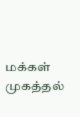மக்கள் முகத்தல்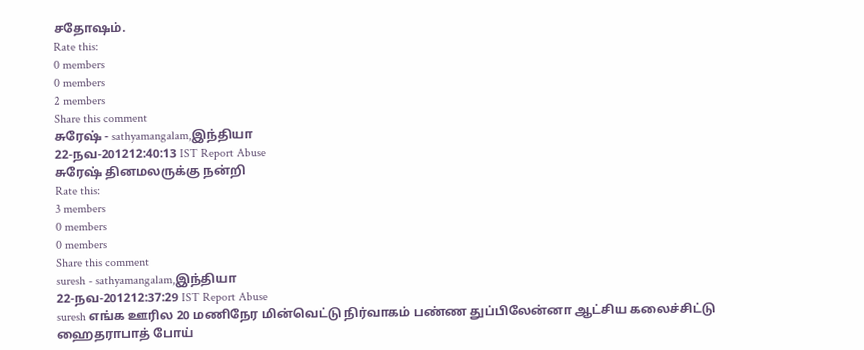சதோஷம்.
Rate this:
0 members
0 members
2 members
Share this comment
சுரேஷ் - sathyamangalam,இந்தியா
22-நவ-201212:40:13 IST Report Abuse
சுரேஷ் தினமலருக்கு நன்றி
Rate this:
3 members
0 members
0 members
Share this comment
suresh - sathyamangalam,இந்தியா
22-நவ-201212:37:29 IST Report Abuse
suresh எங்க ஊரில 20 மணிநேர மின்வெட்டு நிர்வாகம் பண்ண துப்பிலேன்னா ஆட்சிய கலைச்சிட்டு ஹைதராபாத் போய்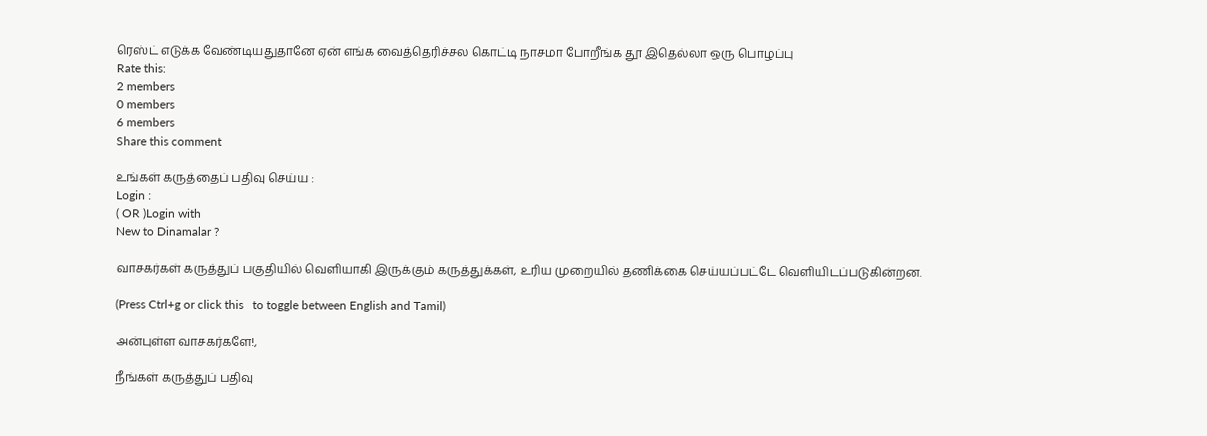ரெஸ்ட் எடுக்க வேண்டியதுதானே ஏன் எங்க வைத்தெரிச்சல கொட்டி நாசமா போறீங்க தூ இதெல்லா ஒரு பொழப்பு
Rate this:
2 members
0 members
6 members
Share this comment

உங்கள் கருத்தைப் பதிவு செய்ய :
Login :
( OR )Login with
New to Dinamalar ?

வாசகர்கள் கருத்துப் பகுதியில் வெளியாகி இருக்கும் கருத்துக்கள், உரிய முறையில் தணிக்கை செய்யப்பட்டே வெளியி‌டப்படுகின்றன.

(Press Ctrl+g or click this   to toggle between English and Tamil)

அன்புள்ள வாசகர்களே!,

நீங்கள் கருத்துப் பதிவு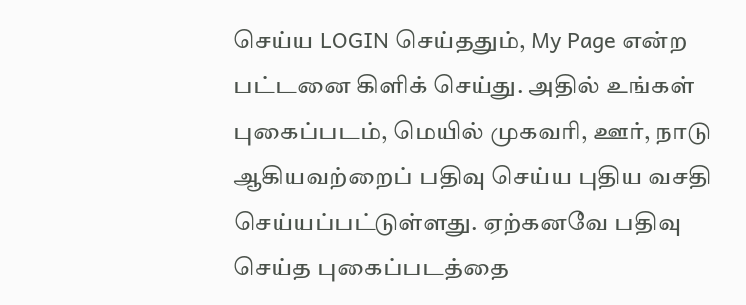செய்ய LOGIN செய்ததும், My Page என்ற பட்டனை கிளிக் செய்து. அதில் உங்கள் புகைப்படம், மெயில் முகவரி, ஊர், நாடு ஆகியவற்றைப் பதிவு செய்ய புதிய வசதி செய்யப்பட்டுள்ளது. ஏற்கனவே பதிவு செய்த புகைப்படத்தை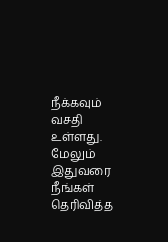நீக்கவும் வசதி உள்ளது. மேலும் இதுவரை நீங்கள் தெரிவித்த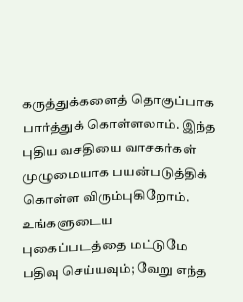கருத்துக்களைத் தொகுப்பாக பார்த்துக் கொள்ளலாம். இந்த புதிய வசதியை வாசகர்கள் முழுமையாக பயன்படுத்திக் கொள்ள விரும்புகிறோம். உங்களுடைய புகைப்படத்தை மட்டுமே பதிவு செய்யவும்; வேறு எந்த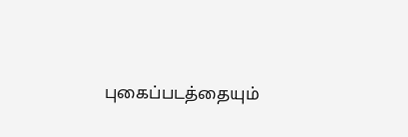புகைப்படத்தையும்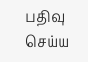பதிவு செய்ய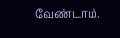வேண்டாம்.